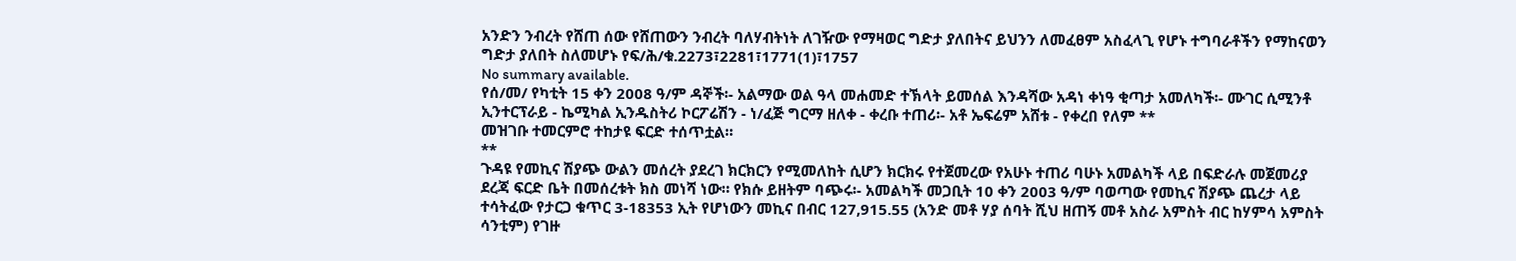አንድን ንብረት የሸጠ ሰው የሸጠውን ንብረት ባለሃብትነት ለገዥው የማዛወር ግድታ ያለበትና ይህንን ለመፈፀም አስፈላጊ የሆኑ ተግባራቶችን የማከናወን ግድታ ያለበት ስለመሆኑ የፍ/ሕ/ቁ.2273፣2281፣1771(1)፣1757
No summary available.
የሰ/መ/ የካቲት 15 ቀን 2008 ዓ/ም ዳኞች፡- አልማው ወል ዓላ መሐመድ ተኽላት ይመሰል እንዳሻው አዳነ ቀነዓ ቂጣታ አመለካች፡- ሙገር ሲሚንቶ ኢንተርፕራይ - ኬሚካል ኢንዱስትሪ ኮርፖሬሽን - ነ/ፈጅ ግርማ ዘለቀ - ቀረቡ ተጠሪ፡- አቶ ኤፍሬም አሸቱ - የቀረበ የለም **
መዝገቡ ተመርምሮ ተከታዩ ፍርድ ተሰጥቷል።
**
ጉዳዩ የመኪና ሽያጭ ውልን መሰረት ያደረገ ክርክርን የሚመለከት ሲሆን ክርክሩ የተጀመረው የአሁኑ ተጠሪ ባሁኑ አመልካች ላይ በፍድራሉ መጀመሪያ ደረጃ ፍርድ ቤት በመሰረቱት ክስ መነሻ ነው። የክሱ ይዘትም ባጭሩ፡- አመልካች መጋቢት 10 ቀን 2003 ዓ/ም ባወጣው የመኪና ሽያጭ ጨረታ ላይ ተሳትፈው የታርጋ ቁጥር 3-18353 ኢት የሆነውን መኪና በብር 127,915.55 (አንድ መቶ ሃያ ሰባት ሺህ ዘጠኝ መቶ አስራ አምስት ብር ከሃምሳ አምስት ሳንቲም) የገዙ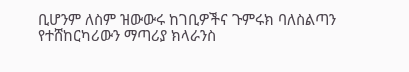ቢሆንም ለስም ዝውውሩ ከገቢዎችና ጉምሩክ ባለስልጣን የተሸከርካሪውን ማጣሪያ ክላራንስ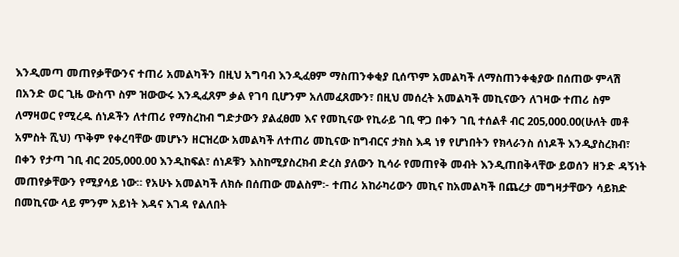እንዲመጣ መጠየቃቸውንና ተጠሪ አመልካችን በዚህ አግባብ እንዲፈፀም ማስጠንቀቂያ ቢሰጥም አመልካች ለማስጠንቀቂያው በሰጠው ምላሽ በአንድ ወር ጊዜ ውስጥ ስም ዝውውሩ እንዲፈጸም ቃል የገባ ቢሆንም አለመፈጸሙን፣ በዚህ መሰረት አመልካች መኪናውን ለገዛው ተጠሪ ስም ለማዛወር የሚረዱ ሰነዶችን ለተጠሪ የማስረከብ ግድታውን ያልፈፀመ እና የመኪናው የኪራይ ገቢ ዋጋ በቀን ገቢ ተሰልቶ ብር 205,000.00(ሁለት መቶ አምስት ሺህ) ጥቅም የቀረባቸው መሆኑን ዘርዝረው አመልካች ለተጠሪ መኪናው ከግብርና ታክስ እዳ ነፃ የሆነበትን የክላራንስ ሰነዶች እንዲያስረክብ፣ በቀን የታጣ ገቢ ብር 205,000.00 እንዲከፍል፣ ሰነዶቹን እስከሚያስረክብ ድረስ ያለውን ኪሳራ የመጠየቅ መብት እንዲጠበቅላቸው ይወሰን ዘንድ ዳኝነት መጠየቃቸውን የሚያሳይ ነው። የአሁኑ አመልካች ለክሱ በሰጠው መልስም፡- ተጠሪ አከራካሪውን መኪና ከአመልካች በጨረታ መግዛታቸውን ሳይክድ በመኪናው ላይ ምንም አይነት እዳና እገዳ የልለበት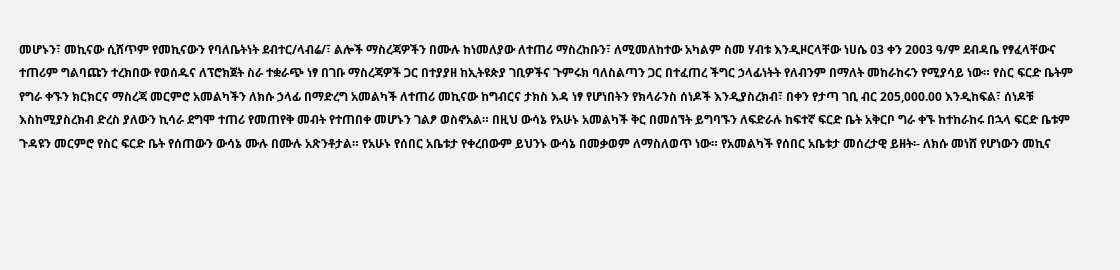መሆኑን፣ መኪናው ሲሸጥም የመኪናውን የባለቤትነት ደብተር/ላብሬ/፣ ልሎች ማስረጃዎችን በሙሉ ከነመለያው ለተጠሪ ማስረከቡን፣ ለሚመለከተው አካልም ስመ ሃብቱ እንዲዞርላቸው ነሀሴ 03 ቀን 2003 ዓ/ም ደብዳቤ የፃፈላቸውና ተጠሪም ግልባጩን ተረክበው የወሰዱና ለፕሮክጀት ስራ ተቋራጭ ነፃ በገቡ ማስረጃዎች ጋር በተያያዘ ከኢትዩጵያ ገቢዎችና ጉምሩክ ባለስልጣን ጋር በተፈጠረ ችግር ኃላፊነትት የለብንም በማለት መከራከሩን የሚያሳይ ነው። የስር ፍርድ ቤትም የግራ ቀኙን ክርክርና ማስረጃ መርምሮ አመልካችን ለክሱ ኃላፊ በማድረግ አመልካች ለተጠሪ መኪናው ከግብርና ታክስ እዳ ነፃ የሆነበትን የክላራንስ ሰነዶች እንዲያስረክብ፣ በቀን የታጣ ገቢ ብር 205,000.00 እንዲከፍል፣ ሰነዶቹ እስከሚያስረክብ ድረስ ያለውን ኪሳራ ደግሞ ተጠሪ የመጠየቅ መብት የተጠበቀ መሆኑን ገልፆ ወስኖአል። በዚህ ውሳኔ የአሁኑ አመልካች ቅር በመሰኘት ይግባኙን ለፍድራሉ ከፍተኛ ፍርድ ቤት አቅርቦ ግራ ቀኙ ከተከራከሩ በኋላ ፍርድ ቤቱም ጉዳዩን መርምሮ የስር ፍርድ ቤት የሰጠውን ውሳኔ ሙሉ በሙሉ አጽንቶታል። የአሁኑ የሰበር አቤቱታ የቀረበውም ይህንኑ ውሳኔ በመቃወም ለማስለወጥ ነው። የአመልካች የሰበር አቤቱታ መሰረታዊ ይዘት፡- ለክሱ መነሸ የሆነውን መኪና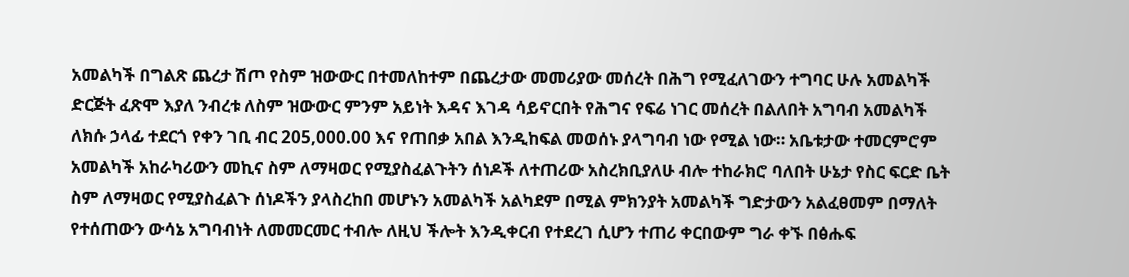አመልካች በግልጽ ጨረታ ሽጦ የስም ዝውውር በተመለከተም በጨረታው መመሪያው መሰረት በሕግ የሚፈለገውን ተግባር ሁሉ አመልካች ድርጅት ፈጽሞ እያለ ንብረቱ ለስም ዝውውር ምንም አይነት እዳና እገዳ ሳይኖርበት የሕግና የፍሬ ነገር መሰረት በልለበት አግባብ አመልካች ለክሱ ኃላፊ ተደርጎ የቀን ገቢ ብር 205,000.00 እና የጠበቃ አበል እንዲከፍል መወሰኑ ያላግባብ ነው የሚል ነው። አቤቱታው ተመርምሮም አመልካች አከራካሪውን መኪና ስም ለማዛወር የሚያስፈልጉትን ሰነዶች ለተጠሪው አስረክቢያለሁ ብሎ ተከራክሮ ባለበት ሁኔታ የስር ፍርድ ቤት ስም ለማዛወር የሚያስፈልጉ ሰነዶችን ያላስረከበ መሆኑን አመልካች አልካደም በሚል ምክንያት አመልካች ግድታውን አልፈፀመም በማለት የተሰጠውን ውሳኔ አግባብነት ለመመርመር ተብሎ ለዚህ ችሎት እንዲቀርብ የተደረገ ሲሆን ተጠሪ ቀርበውም ግራ ቀኙ በፅሑፍ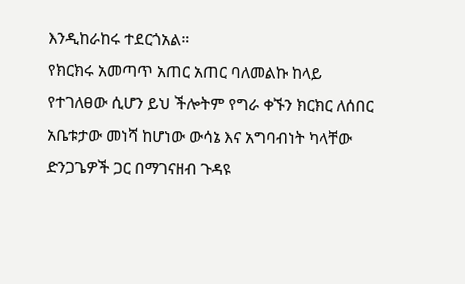እንዲከራከሩ ተደርጎአል።
የክርክሩ አመጣጥ አጠር አጠር ባለመልኩ ከላይ የተገለፀው ሲሆን ይህ ችሎትም የግራ ቀኙን ክርክር ለሰበር አቤቱታው መነሻ ከሆነው ውሳኔ እና አግባብነት ካላቸው ድንጋጌዎች ጋር በማገናዘብ ጉዳዩ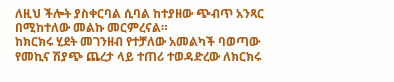ለዚህ ችሎት ያስቀርባል ሲባል ከተያዘው ጭብጥ አንጻር በሚከተለው መልኩ መርምረናል።
ከክርክሩ ሂደት መገንዘብ የተቻለው አመልካች ባወጣው የመኪና ሽያጭ ጨረታ ላይ ተጠሪ ተወዳድረው ለክርክሩ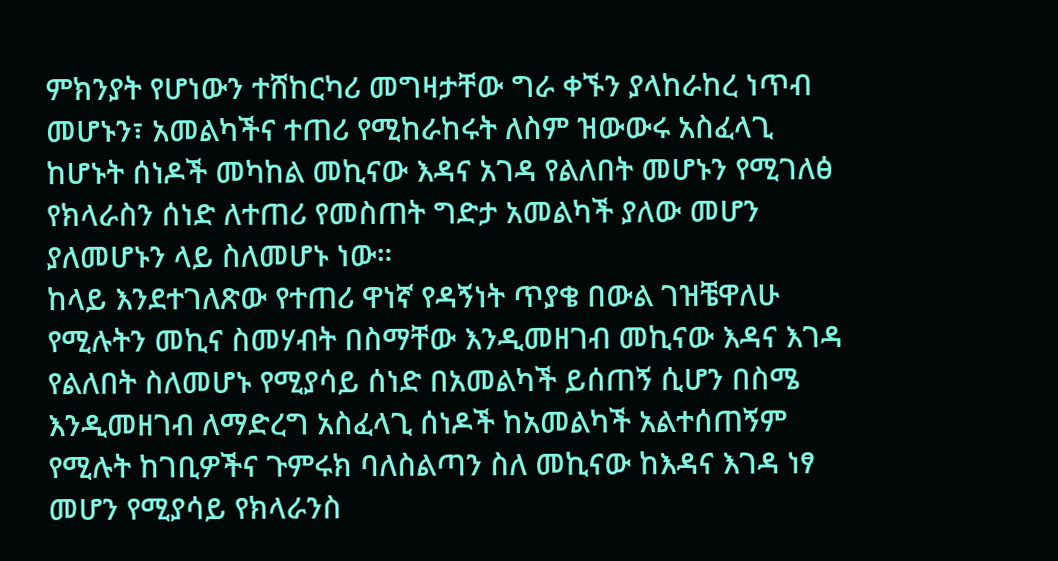ምክንያት የሆነውን ተሸከርካሪ መግዛታቸው ግራ ቀኙን ያላከራከረ ነጥብ መሆኑን፣ አመልካችና ተጠሪ የሚከራከሩት ለስም ዝውውሩ አስፈላጊ ከሆኑት ሰነዶች መካከል መኪናው እዳና አገዳ የልለበት መሆኑን የሚገለፅ የክላራስን ሰነድ ለተጠሪ የመስጠት ግድታ አመልካች ያለው መሆን ያለመሆኑን ላይ ስለመሆኑ ነው።
ከላይ እንደተገለጽው የተጠሪ ዋነኛ የዳኝነት ጥያቄ በውል ገዝቼዋለሁ የሚሉትን መኪና ስመሃብት በስማቸው እንዲመዘገብ መኪናው እዳና እገዳ የልለበት ስለመሆኑ የሚያሳይ ሰነድ በአመልካች ይሰጠኝ ሲሆን በስሜ እንዲመዘገብ ለማድረግ አስፈላጊ ሰነዶች ከአመልካች አልተሰጠኝም የሚሉት ከገቢዎችና ጉምሩክ ባለስልጣን ስለ መኪናው ከእዳና እገዳ ነፃ መሆን የሚያሳይ የክላራንስ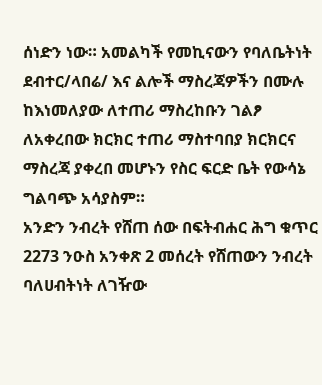ሰነድን ነው። አመልካች የመኪናውን የባለቤትነት ደብተር/ላበሬ/ እና ልሎች ማስረጃዎችን በሙሉ ከእነመለያው ለተጠሪ ማስረከቡን ገልፆ ለአቀረበው ክርክር ተጠሪ ማስተባበያ ክርክርና ማስረጃ ያቀረበ መሆኑን የስር ፍርድ ቤት የውሳኔ ግልባጭ አሳያስም።
አንድን ንብረት የሸጠ ሰው በፍትብሐር ሕግ ቁጥር 2273 ንዑስ አንቀጽ 2 መሰረት የሸጠውን ንብረት ባለሀብትነት ለገዥው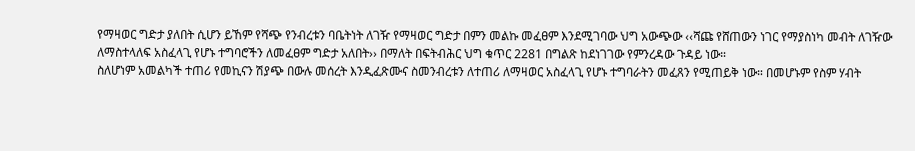የማዛወር ግድታ ያለበት ሲሆን ይኸም የሻጭ የንብረቱን ባቤትነት ለገዥ የማዛወር ግድታ በምን መልኩ መፈፀም እንደሚገባው ህግ አውጭው ‹‹ሻጩ የሸጠውን ነገር የማያስነካ መብት ለገዥው ለማስተላለፍ አስፈላጊ የሆኑ ተግባሮችን ለመፈፀም ግድታ አለበት›› በማለት በፍትብሕር ህግ ቁጥር 2281 በግልጽ ከደነገገው የምንረዳው ጉዳይ ነው።
ስለሆነም አመልካች ተጠሪ የመኪናን ሽያጭ በውሉ መሰረት እንዲፈጽሙና ስመንብረቱን ለተጠሪ ለማዛወር አስፈላጊ የሆኑ ተግባራትን መፈጸን የሚጠይቅ ነው። በመሆኑም የስም ሃብት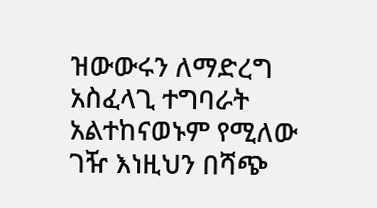ዝውውሩን ለማድረግ አስፈላጊ ተግባራት አልተከናወኑም የሚለው ገዥ እነዚህን በሻጭ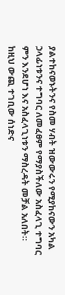ያልተከናወኑትንና የስመ ሃብት ዝውውሩን የሚያከናውን አካል ኃላፊነቱንና ተግባር ለመፈፀም የማያስችለው አስፈላጊ ተግባር ምን እንደሆነ እና አስፈላጊነቱን ማስረዳት መቻል አለበት።
ከዚህ ውጪ ተገቢው ሰነድና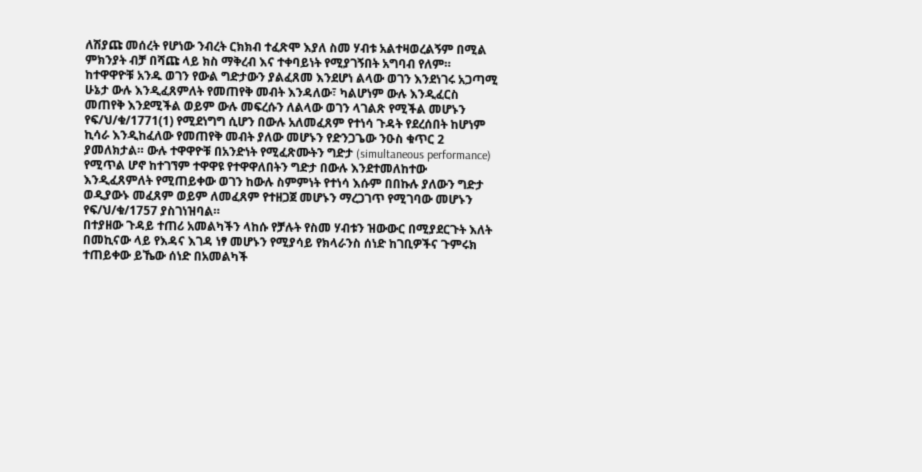ለሽያጩ መሰረት የሆነው ንብረት ርክክብ ተፈጽሞ እያለ ስመ ሃብቱ አልተዛወረልኝም በሚል ምክንያት ብቻ በሻጩ ላይ ክስ ማቅረብ እና ተቀባይነት የሚያገኝበት አግባብ የለም።
ከተዋዋዮቹ አንዱ ወገን የውል ግድታውን ያልፈጸመ እንደሆነ ልላው ወገን እንደነገሩ አጋጣሚ ሁኔታ ውሉ እንዲፈጸምለት የመጠየቅ መብት እንዳለው፣ ካልሆነም ውሉ እንዲፈርስ መጠየቅ እንደሚችል ወይም ውሉ መፍረሱን ለልላው ወገን ላገልጽ የሚችል መሆኑን የፍ/ህ/ቁ/1771(1) የሚደነግግ ሲሆን በውሉ አለመፈጸም የተነሳ ጉዳት የደረሰበት ከሆነም ኪሳራ እንዲከፈለው የመጠየቅ መብት ያለው መሆኑን የድንጋጌው ንዑስ ቁጥር 2 ያመለክታል። ውሉ ተዋዋዮቹ በአንድነት የሚፈጽሙትን ግድታ (simultaneous performance) የሚጥል ሆኖ ከተገኘም ተዋዋዩ የተዋዋለበትን ግድታ በውሉ እንደተመለከተው እንዲፈጸምለት የሚጠይቀው ወገን ከውሉ ስምምነት የተነሳ እሱም በበኩሉ ያለውን ግድታ ወዲያውኑ መፈጸም ወይም ለመፈጸም የተዘጋጀ መሆኑን ማረጋገጥ የሚገባው መሆኑን የፍ/ህ/ቁ/1757 ያስገነዝባል።
በተያዘው ጉዳይ ተጠሪ አመልካችን ላከሱ የቻሉት የስመ ሃብቱን ዝውውር በሚያደርጉት እለት በመኪናው ላይ የእዳና እገዳ ነፃ መሆኑን የሚያሳይ የክላራንስ ሰነድ ከገቢዎችና ጉምሩክ ተጠይቀው ይኼው ሰነድ በአመልካች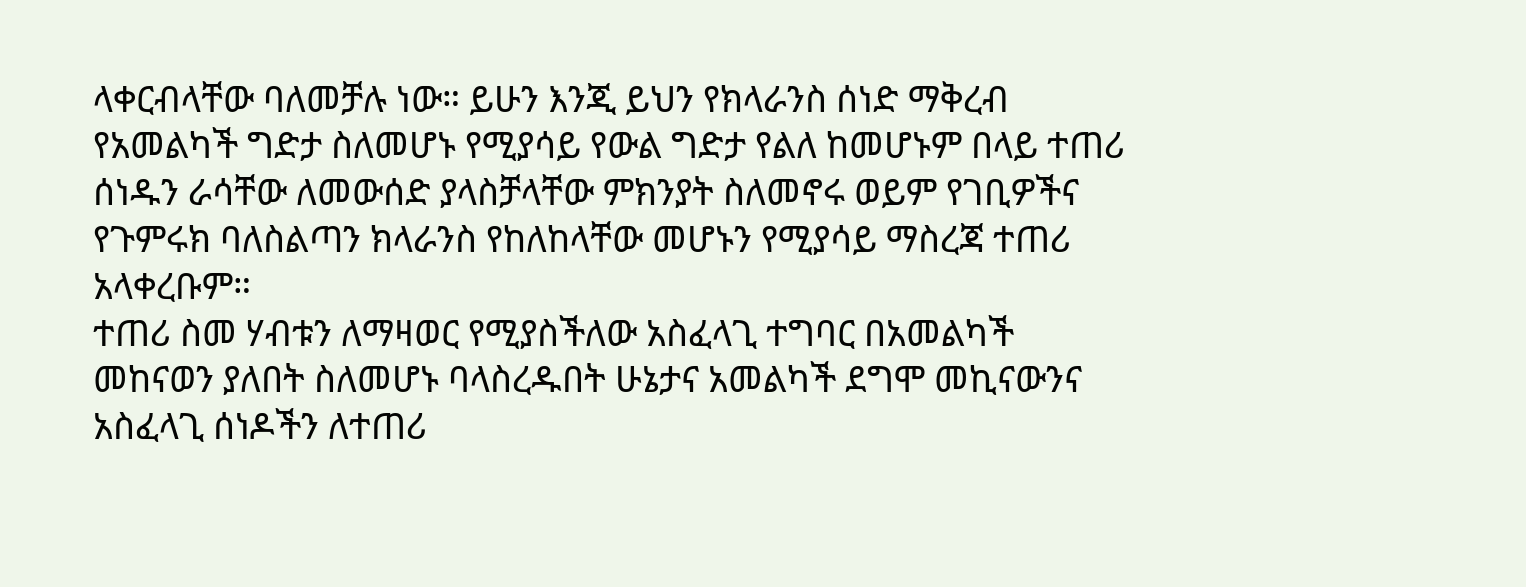ላቀርብላቸው ባለመቻሉ ነው። ይሁን እንጂ ይህን የክላራንስ ሰነድ ማቅረብ የአመልካች ግድታ ስለመሆኑ የሚያሳይ የውል ግድታ የልለ ከመሆኑም በላይ ተጠሪ ሰነዱን ራሳቸው ለመውሰድ ያላስቻላቸው ምክንያት ስለመኖሩ ወይም የገቢዎችና የጉምሩክ ባለስልጣን ክላራንስ የከለከላቸው መሆኑን የሚያሳይ ማስረጃ ተጠሪ አላቀረቡም።
ተጠሪ ስመ ሃብቱን ለማዛወር የሚያስችለው አስፈላጊ ተግባር በአመልካች መከናወን ያለበት ስለመሆኑ ባላስረዱበት ሁኔታና አመልካች ደግሞ መኪናውንና አስፈላጊ ሰነዶችን ለተጠሪ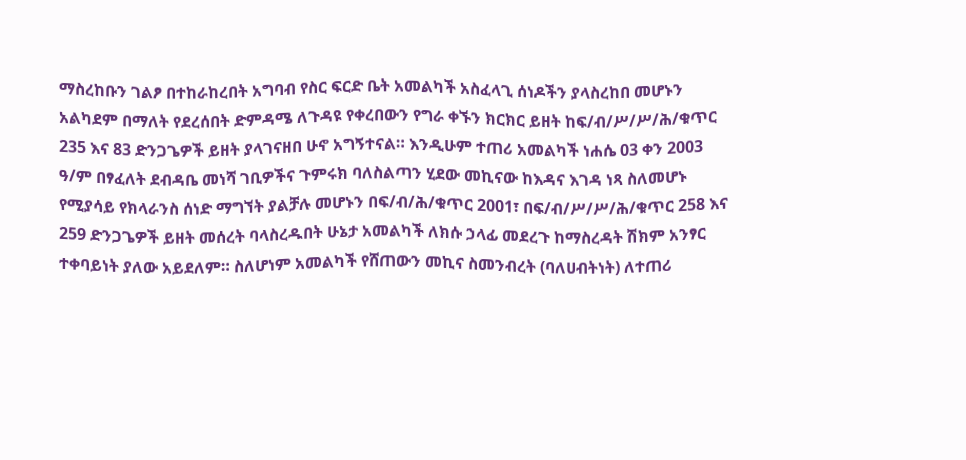ማስረከቡን ገልፆ በተከራከረበት አግባብ የስር ፍርድ ቤት አመልካች አስፈላጊ ሰነዶችን ያላስረከበ መሆኑን አልካደም በማለት የደረሰበት ድምዳሜ ለጉዳዩ የቀረበውን የግራ ቀኙን ክርክር ይዘት ከፍ/ብ/ሥ/ሥ/ሕ/ቁጥር 235 እና 83 ድንጋጌዎች ይዘት ያላገናዘበ ሁኖ አግኝተናል። እንዲሁም ተጠሪ አመልካች ነሐሴ 03 ቀን 2003 ዓ/ም በፃፈለት ደብዳቤ መነሻ ገቢዎችና ጉምሩክ ባለስልጣን ሂደው መኪናው ከእዳና እገዳ ነጻ ስለመሆኑ የሚያሳይ የክላራንስ ሰነድ ማግኘት ያልቻሉ መሆኑን በፍ/ብ/ሕ/ቁጥር 2001፣ በፍ/ብ/ሥ/ሥ/ሕ/ቁጥር 258 እና 259 ድንጋጌዎች ይዘት መሰረት ባላስረዱበት ሁኔታ አመልካች ለክሱ ኃላፊ መደረጉ ከማስረዳት ሽክም አንፃር ተቀባይነት ያለው አይደለም። ስለሆነም አመልካች የሸጠውን መኪና ስመንብረት (ባለሀብትነት) ለተጠሪ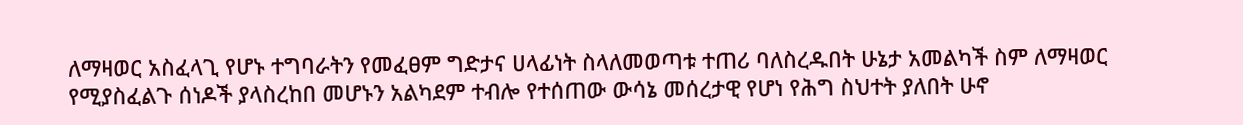ለማዛወር አስፈላጊ የሆኑ ተግባራትን የመፈፀም ግድታና ሀላፊነት ስላለመወጣቱ ተጠሪ ባለስረዱበት ሁኔታ አመልካች ስም ለማዛወር የሚያስፈልጉ ሰነዶች ያላስረከበ መሆኑን አልካደም ተብሎ የተሰጠው ውሳኔ መሰረታዊ የሆነ የሕግ ስህተት ያለበት ሁኖ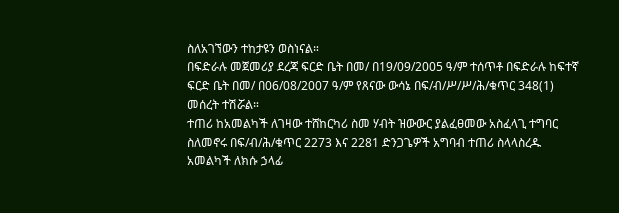ስለአገኘውን ተከታዩን ወስነናል።
በፍድራሉ መጀመሪያ ደረጃ ፍርድ ቤት በመ/ በ19/09/2005 ዓ/ም ተሰጥቶ በፍድራሉ ከፍተኛ ፍርድ ቤት በመ/ በ06/08/2007 ዓ/ም የጸናው ውሳኔ በፍ/ብ/ሥ/ሥ/ሕ/ቁጥር 348(1) መሰረት ተሽሯል።
ተጠሪ ከአመልካች ለገዛው ተሸከርካሪ ስመ ሃብት ዝውውር ያልፈፀመው አስፈላጊ ተግባር ስለመኖሩ በፍ/ብ/ሕ/ቁጥር 2273 እና 2281 ድንጋጌዎች አግባብ ተጠሪ ስላላስረዱ አመልካች ለክሱ ኃላፊ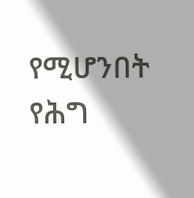የሚሆንበት የሕግ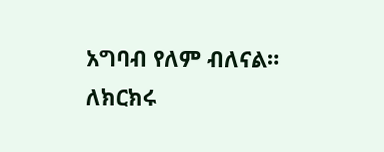አግባብ የለም ብለናል።
ለክርክሩ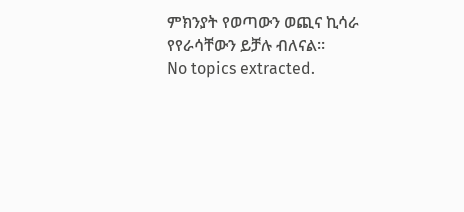ምክንያት የወጣውን ወጪና ኪሳራ የየራሳቸውን ይቻሉ ብለናል።
No topics extracted.